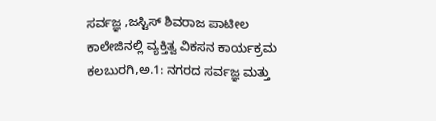ಸರ್ವಜ್ಞ ,ಜಸ್ಟಿಸ್ ಶಿವರಾಜ ಪಾಟೀಲ ಕಾಲೇಜಿನಲ್ಲಿ ವ್ಯಕ್ತಿತ್ವ ವಿಕಸನ ಕಾರ್ಯಕ್ರಮ
ಕಲಬುರಗಿ,ಅ.1: ನಗರದ ಸರ್ವಜ್ಞ ಮತ್ತು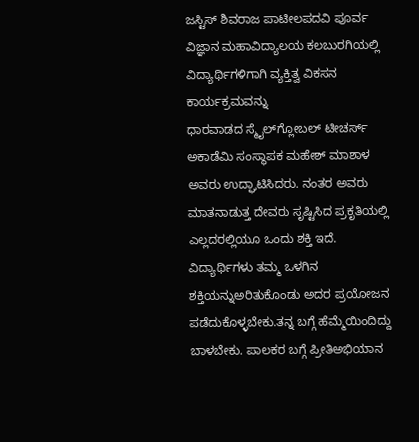ಜಸ್ಟಿಸ್ ಶಿವರಾಜ ಪಾಟೀಲಪದವಿ ಪೂರ್ವ ವಿಜ್ಞಾನ ಮಹಾವಿದ್ಯಾಲಯ ಕಲಬುರಗಿಯಲ್ಲಿ ವಿದ್ಯಾರ್ಥಿಗಳಿಗಾಗಿ ವ್ಯಕ್ತಿತ್ವ ವಿಕಸನ ಕಾರ್ಯಕ್ರಮವನ್ನು
ಧಾರವಾಡದ ಸ್ಮೈಲ್‍ಗ್ಲೋಬಲ್ ಟೀಚರ್ಸ್ ಅಕಾಡೆಮಿ ಸಂಸ್ಥಾಪಕ ಮಹೇಶ್ ಮಾಶಾಳ ಅವರು ಉದ್ಘಾಟಿಸಿದರು. ನಂತರ ಅವರು ಮಾತನಾಡುತ್ತ ದೇವರು ಸೃಷ್ಟಿಸಿದ ಪ್ರಕೃತಿಯಲ್ಲಿ ಎಲ್ಲದರಲ್ಲಿಯೂ ಒಂದು ಶಕ್ತಿ ಇದೆ. ವಿದ್ಯಾರ್ಥಿಗಳು ತಮ್ಮ ಒಳಗಿನ ಶಕ್ತಿಯನ್ನುಅರಿತುಕೊಂಡು ಅದರ ಪ್ರಯೋಜನ ಪಡೆದುಕೊಳ್ಳಬೇಕು.ತನ್ನ ಬಗ್ಗೆ ಹೆಮ್ಮೆಯಿಂದಿದ್ದು ಬಾಳಬೇಕು. ಪಾಲಕರ ಬಗ್ಗೆ ಪ್ರೀತಿಅಭಿಯಾನ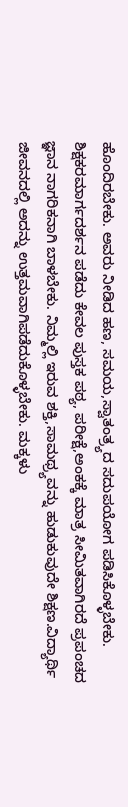ಹೊಂದಿರಬೇಕು. ಅವರು ನೀಡಿದ ಹಣ, ಸಮಯ,ಸ್ವಾತಂತ್ರ್ಯದ ಸದುಪಯೋಗ ಪಡಿಸಿಕೊಳ್ಳಬೇಕು. ಶಿಕ್ಷಕರಮಾರ್ಗದರ್ಶನ ಪಡೆದು ಕೇವಲ ಪುಸ್ತಕ ಪಠ್ಯ, ಪರೀಕ್ಷೆ,ಅಂಕಕ್ಕೆ ಮಾತ್ರ ಸೀಮಿತವಾಗಿರದೆ ಪ್ರಪಂಚದ ಜ್ಞಾನ ನಾಗರಿಕನಾಗಿ ಬಾಳಬೇಕು. ನಿಮ್ಮಲ್ಲಿ ಇರುವ ಶಕ್ತಿ,ಸಾಮಥ್ರ್ಯವನ್ನು ಹುಡುಕುವುದೇ ಶಿಕ್ಷಣ.ವಿದ್ಯಾರ್ಥಿ ಜೀವನದಲ್ಲಿ ಅದನ್ನು ಉತ್ತಮವಾಗಿಪಡೆದುಕೊಳ್ಳಬೇಕು. ಮಕ್ಕಳು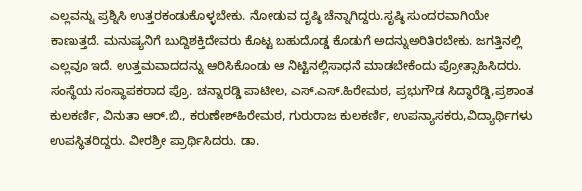ಎಲ್ಲವನ್ನು ಪ್ರಶ್ನಿಸಿ ಉತ್ತರಕಂಡುಕೊಳ್ಳಬೇಕು. ನೋಡುವ ದೃಷ್ಠಿ ಚೆನ್ನಾಗಿದ್ದರು.ಸೃಷ್ಠಿ ಸುಂದರವಾಗಿಯೇ ಕಾಣುತ್ತದೆ. ಮನುಷ್ಯನಿಗೆ ಬುದ್ದಿಶಕ್ತಿದೇವರು ಕೊಟ್ಟ ಬಹುದೊಡ್ಡ ಕೊಡುಗೆ ಅದನ್ನುಅರಿತಿರಬೇಕು. ಜಗತ್ತಿನಲ್ಲಿ ಎಲ್ಲವೂ ಇದೆ. ಉತ್ತಮವಾದದನ್ನು ಆರಿಸಿಕೊಂಡು ಆ ನಿಟ್ಟಿನಲ್ಲಿಸಾಧನೆ ಮಾಡಬೇಕೆಂದು ಪ್ರೋತ್ಸಾಹಿಸಿದರು.
ಸಂಸ್ಥೆಯ ಸಂಸ್ಥಾಪಕರಾದ ಪ್ರೊ. ಚನ್ನಾರಡ್ಡಿ ಪಾಟೀಲ, ಎಸ್.ಎಸ್.ಹಿರೇಮಠ, ಪ್ರಭುಗೌಡ ಸಿದ್ಧಾರೆಡ್ಡಿ,ಪ್ರಶಾಂತ ಕುಲಕರ್ಣಿ, ವಿನುತಾ ಆರ್.ಬಿ., ಕರುಣೇಶ್‍ಹಿರೇಮಠ, ಗುರುರಾಜ ಕುಲಕರ್ಣಿ, ಉಪನ್ಯಾಸಕರು,ವಿದ್ಯಾರ್ಥಿಗಳು ಉಪಸ್ಥಿತರಿದ್ದರು. ವೀರಶ್ರೀ ಪ್ರಾರ್ಥಿಸಿದರು. ಡಾ.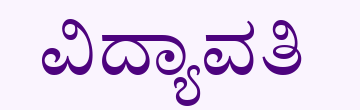ವಿದ್ಯಾವತಿ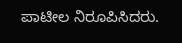ಪಾಟೀಲ ನಿರೂಪಿಸಿದರು.